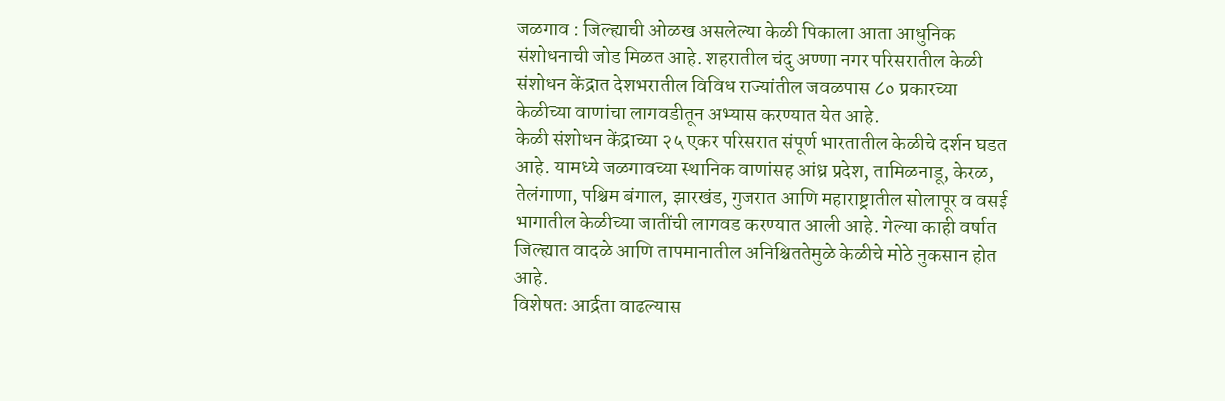जळगाव : जिल्ह्याची ओळख असलेल्या केळी पिकाला आता आधुनिक संशोधनाची जोड मिळत आहे. शहरातील चंदु अण्णा नगर परिसरातील केळी संशोधन केंद्रात देशभरातील विविध राज्यांतील जवळपास ८० प्रकारच्या केळीच्या वाणांचा लागवडीतून अभ्यास करण्यात येत आहे.
केळी संशोधन केंद्राच्या २५ एकर परिसरात संपूर्ण भारतातील केळीचे दर्शन घडत आहे. यामध्ये जळगावच्या स्थानिक वाणांसह आंध्र प्रदेश, तामिळनाडू, केरळ, तेलंगाणा, पश्चिम बंगाल, झारखंड, गुजरात आणि महाराष्ट्रातील सोलापूर व वसई भागातील केळीच्या जातींची लागवड करण्यात आली आहे. गेल्या काही वर्षात जिल्ह्यात वादळे आणि तापमानातील अनिश्चिततेमुळे केळीचे मोठे नुकसान होत आहे.
विशेषतः आर्द्रता वाढल्यास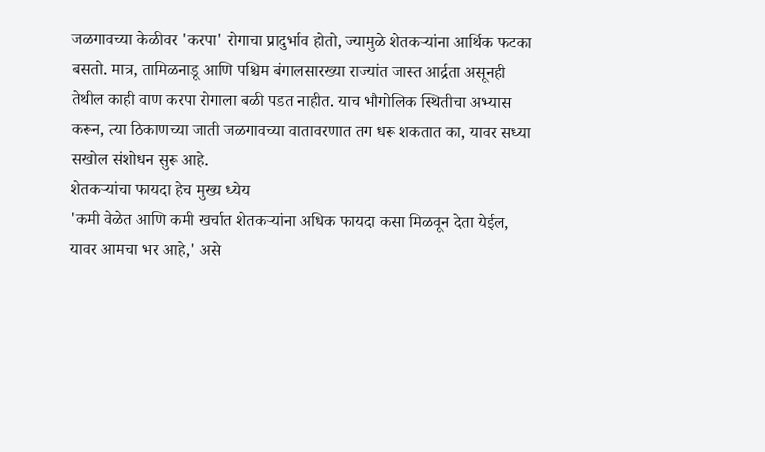जळगावच्या केळीवर 'करपा' रोगाचा प्रादुर्भाव होतो, ज्यामुळे शेतकऱ्यांना आर्थिक फटका बसतो. मात्र, तामिळनाडू आणि पश्चिम बंगालसारख्या राज्यांत जास्त आर्द्रता असूनही तेथील काही वाण करपा रोगाला बळी पडत नाहीत. याच भौगोलिक स्थितीचा अभ्यास करून, त्या ठिकाणच्या जाती जळगावच्या वातावरणात तग धरू शकतात का, यावर सध्या सखोल संशोधन सुरू आहे.
शेतकऱ्यांचा फायदा हेच मुख्य ध्येय
'कमी वेळेत आणि कमी खर्चात शेतकऱ्यांना अधिक फायदा कसा मिळवून देता येईल, यावर आमचा भर आहे,' असे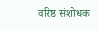वरिष्ठ संशोधक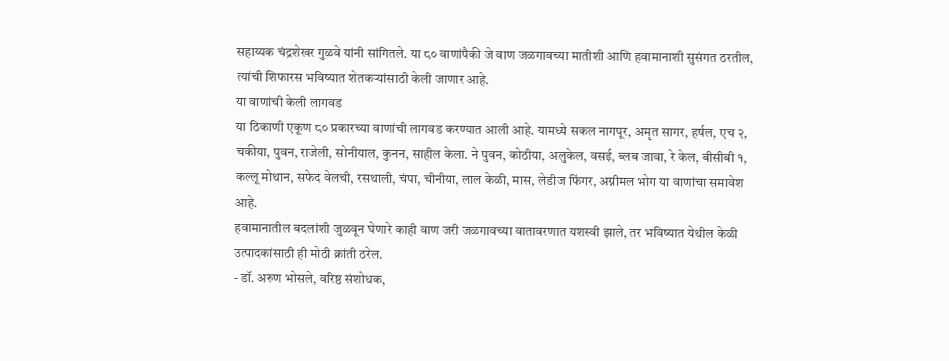सहाय्यक चंद्रशेखर गुळवे यांनी सांगितले. या ८० वाणांपैकी जे वाण जळगावच्या मातीशी आणि हवामानाशी सुसंगत ठरतील, त्यांची शिफारस भविष्यात शेतकऱ्यांसाठी केली जाणार आहे.
या वाणांची केली लागवड
या ठिकाणी एकूण ८० प्रकारच्या वाणांची लागवड करण्यात आली आहे. यामध्ये सकल नागपूर, अमृत सागर, हर्षल, एच २, चकीया, पुवन, राजेली, सोनीयाल, कुनन, साहील केला. ने पुवन, कोठीया, अलुकेल, वसई, ब्लब जावा, रे केल, बीसीबी १, कल्लू मोथान, सफेद वेलची, रसथाली, चंपा, चीनीया, लाल केळी, मास, लेडीज फिंगर, अग्नीमल भोग या वाणांचा समावेश आहे.
हवामानातील बदलांशी जुळवून घेणारे काही वाण जरी जळगावच्या वातावरणात यशस्वी झाले, तर भविष्यात येथील केळी उत्पादकांसाठी ही मोठी क्रांती ठरेल.
- डॉ. अरुण भोसले, वरिष्ठ संशोधक,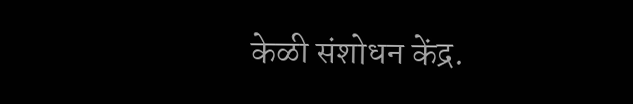केळी संशोधन केंद्र.